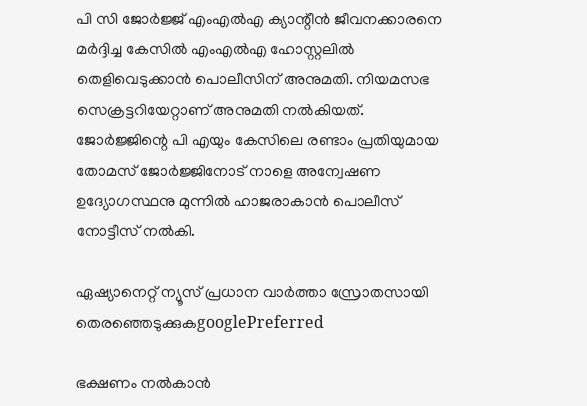പി സി ജോർജ്ജ് എംഎൽഎ ക്യാന്റീൻ ജീവനക്കാരനെ മർദ്ദിച്ച കേസിൽ എംഎൽഎ ഹോസ്റ്റലിൽ തെളിവെടുക്കാൻ പൊലീസിന് അനുമതി. നിയമസഭ സെക്രട്ടറിയേറ്റാണ് അനുമതി നൽകിയത്. ജോർജ്ജിന്റെ പി എയും കേസിലെ രണ്ടാം പ്രതിയുമായ തോമസ് ജോർജ്ജിനോട് നാളെ അന്വേഷണ ഉദ്യോഗസ്ഥനു മുന്നിൽ ഹാജരാകാൻ പൊലീസ് നോട്ടീസ് നൽകി.

ഏഷ്യാനെറ്റ് ന്യൂസ് പ്രധാന വാർത്താ സ്രോതസായി തെരഞ്ഞെടുക്കുകgooglePreferred

ഭക്ഷണം നൽകാൻ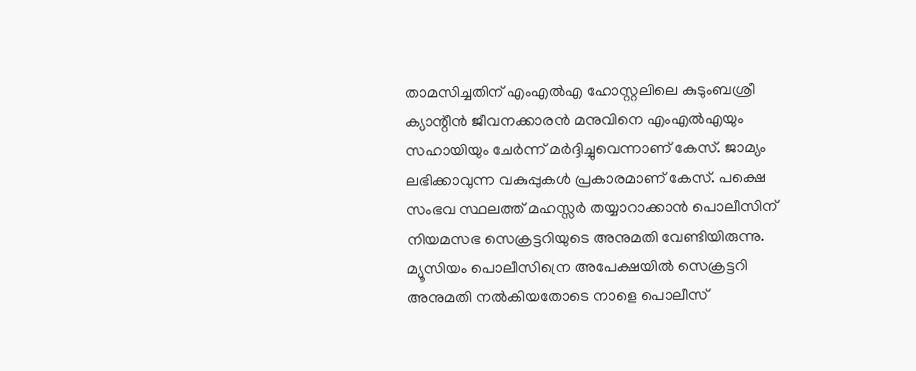താമസിച്ചതിന് എംഎൽഎ ഹോസ്റ്റലിലെ കുടുംബശ്രീ ക്യാന്റീൻ ജീവനക്കാരൻ മനുവിനെ എംഎൽഎയും സഹായിയും ചേർന്ന് മർദ്ദിച്ചുവെന്നാണ് കേസ്. ജാമ്യം ലഭിക്കാവുന്ന വകുപ്പുകള്‍ പ്രകാരമാണ് കേസ്. പക്ഷെ സംഭവ സ്ഥലത്ത് മഹസ്സർ തയ്യാറാക്കാൻ പൊലീസിന് നിയമസഭ സെക്രട്ടറിയുടെ അനുമതി വേണ്ടിയിരുന്നു. മ്യൂസിയം പൊലീസിന്രെ അപേക്ഷയിൽ സെക്രട്ടറി അനുമതി നൽകിയതോടെ നാളെ പൊലീസ്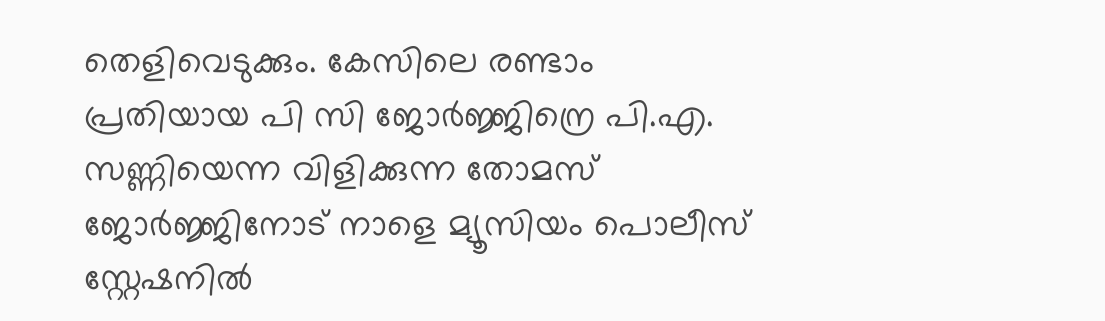തെളിവെടുക്കും. കേസിലെ രണ്ടാം പ്രതിയായ പി സി ജോർജ്ജിന്രെ പി.എ. സണ്ണിയെന്ന വിളിക്കുന്ന തോമസ് ജോർജ്ജിനോട് നാളെ മ്യൂസിയം പൊലീസ് സ്റ്റേഷനിൽ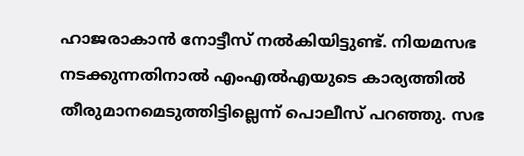ഹാജരാകാൻ നോട്ടീസ് നൽകിയിട്ടുണ്ട്. നിയമസഭ നടക്കുന്നതിനാൽ എംഎൽഎയുടെ കാര്യത്തിൽ തീരുമാനമെടുത്തിട്ടില്ലെന്ന് പൊലീസ് പറഞ്ഞു. സഭ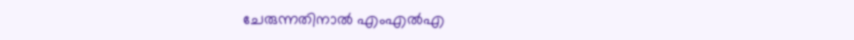ചേരുന്നതിനാൽ എംഎൽഎ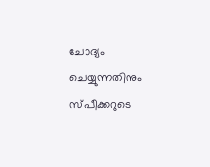ചോദ്യം ചെയ്യുന്നതിനും സ്പീക്കറുടെ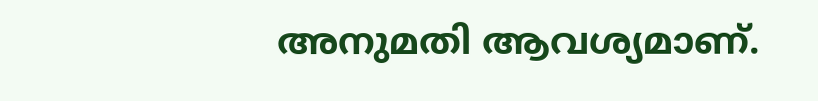അനുമതി ആവശ്യമാണ്.